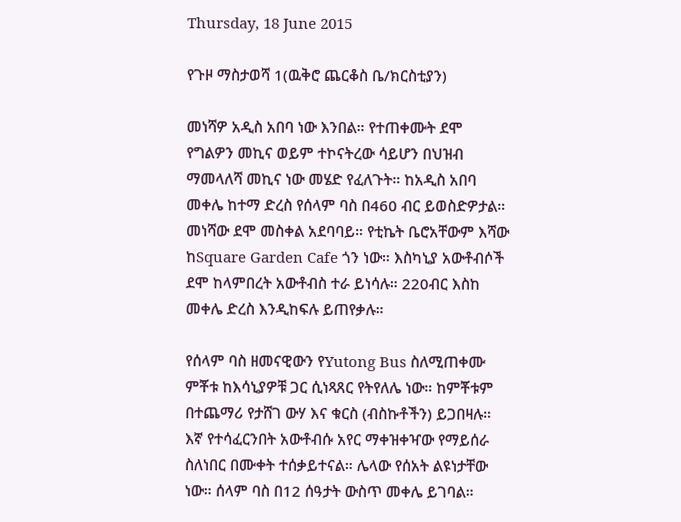Thursday, 18 June 2015

የጉዞ ማስታወሻ 1(ዉቅሮ ጨርቆስ ቤ/ክርስቲያን)

መነሻዎ አዲስ አበባ ነው እንበል። የተጠቀሙት ደሞ የግልዎን መኪና ወይም ተኮናትረው ሳይሆን በህዝብ ማመላለሻ መኪና ነው መሄድ የፈለጉት። ከአዲስ አበባ መቀሌ ከተማ ድረስ የሰላም ባስ በ460 ብር ይወስድዎታል። መነሻው ደሞ መስቀል አደባባይ። የቲኬት ቤሮአቸውም እሻው ከSquare Garden Cafe ጎን ነው። እስካኒያ አውቶብሶች ደሞ ከላምበረት አውቶብስ ተራ ይነሳሉ። 220ብር እስከ መቀሌ ድረስ እንዲከፍሉ ይጠየቃሉ።

የሰላም ባስ ዘመናዊውን የYutong Bus ስለሚጠቀሙ ምቾቱ ከእሳኒያዎቹ ጋር ሲነጻጸር የትየለሌ ነው። ከምቾቱም በተጨማሪ የታሸገ ውሃ እና ቁርስ (ብስኩቶችን) ይጋበዛሉ። እኛ የተሳፈርንበት አውቶብሱ አየር ማቀዝቀዣው የማይሰራ ስለነበር በሙቀት ተሰቃይተናል። ሌላው የሰአት ልዩነታቸው ነው። ሰላም ባስ በ12 ሰዓታት ውስጥ መቀሌ ይገባል።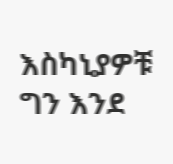እስካኒያዎቹ ግን እንደ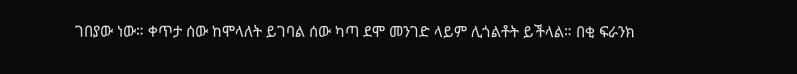ገበያው ነው። ቀጥታ ሰው ከሞላለት ይገባል ሰው ካጣ ደሞ መንገድ ላይም ሊጎልቶት ይችላል። በቂ ፍራንክ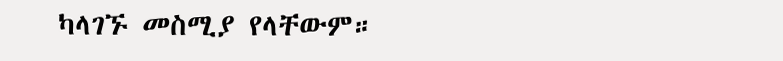ካላገኙ መስሚያ የላቸውም።